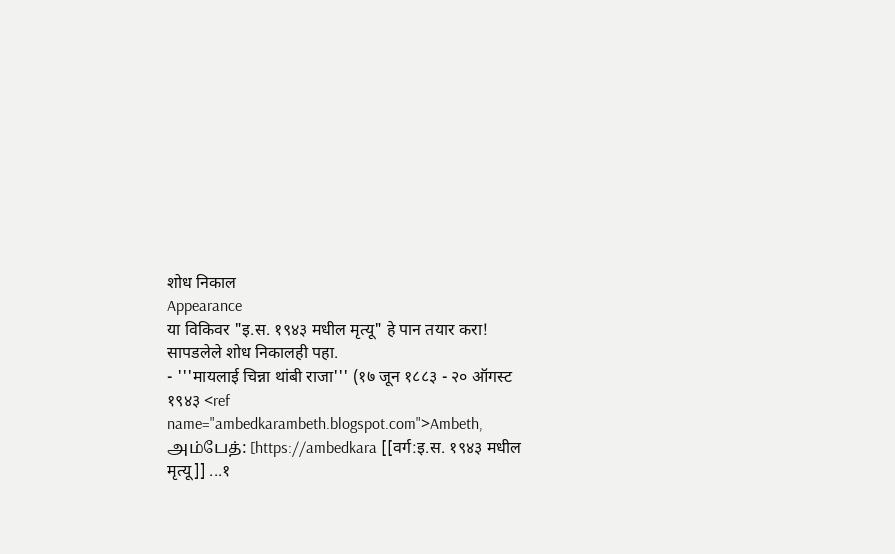शोध निकाल
Appearance
या विकिवर "इ.स. १९४३ मधील मृत्यू" हे पान तयार करा! सापडलेले शोध निकालही पहा.
- '''मायलाई चिन्ना थांबी राजा''' (१७ जून १८८३ - २० ऑगस्ट १९४३ <ref name="ambedkarambeth.blogspot.com">Ambeth, அம்பேத்: [https://ambedkara [[वर्ग:इ.स. १९४३ मधील मृत्यू]] ...१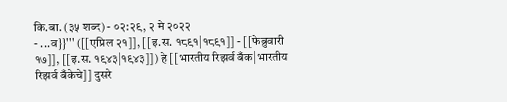कि.बा. (३५ शब्द) - ०२:२९, २ मे २०२२
- ...व}}''' ([[एप्रिल २१]], [[इ.स. १८९१|१८९१]] - [[फेब्रुवारी १७]], [[इ.स. १९४३|१९४३]]) हे [[भारतीय रिझर्व बँक|भारतीय रिझर्व बँकेचे]] दुसरे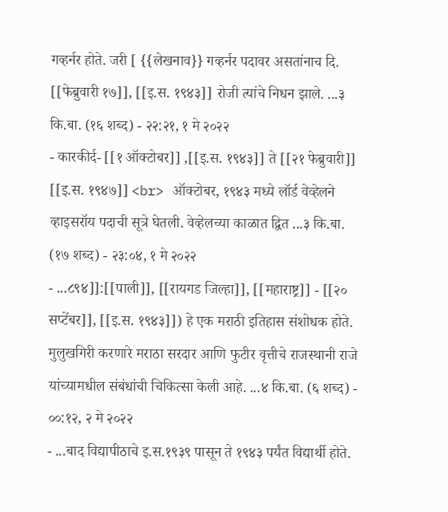गव्हर्नर होते. जरी [ {{लेखनाव}} गव्हर्नर पदावर असतांनाच दि. [[फेब्रुवारी १७]], [[इ.स. १९४३]] रोजी त्यांचे निधन झाले. ...३ कि.बा. (१६ शब्द) - २२:२१, १ मे २०२२
- कारकीर्द- [[१ ऑक्टोबर]] ,[[इ.स. १९४३]] ते [[२१ फेब्रुवारी]] [[इ.स. १९४७]] <br> ऑक्टोबर, १९४३ मध्ये लॉर्ड वेव्हेलने व्हाइसरॉय पदाची सूत्रे घेतली. वेव्हेलच्या काळात द्वित ...३ कि.बा. (१७ शब्द) - २३:०४, १ मे २०२२
- ...८९४]]:[[पाली]], [[रायगड जिल्हा]], [[महाराष्ट्र]] - [[२० सप्टेंबर]], [[इ.स. १९४३]]) हे एक मराठी इतिहास संशोधक होते. मुलुखगिरी करणारे मराठा सरदार आणि फुटीर वृत्तीचे राजस्थानी राजे यांच्यामधील संबंधांची चिकित्सा केली आहे. ...४ कि.बा. (६ शब्द) - ००:१२, २ मे २०२२
- ...बाद विद्यापीठाचे इ.स.१९३९ पासून ते १९४३ पर्यंत विद्यार्थी होते.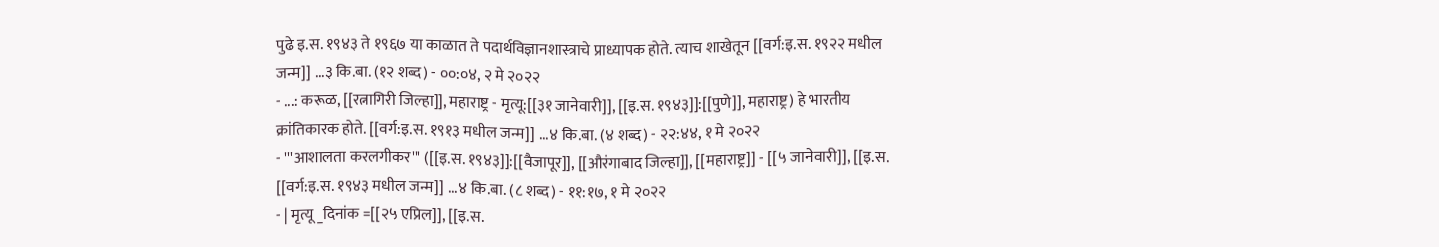पुढे इ.स. १९४३ ते १९६७ या काळात ते पदार्थविज्ञानशास्त्राचे प्राध्यापक होते. त्याच शाखेतून [[वर्ग:इ.स. १९२२ मधील जन्म]] ...३ कि.बा. (१२ शब्द) - ००:०४, २ मे २०२२
- ...: करूळ, [[रत्नागिरी जिल्हा]], महाराष्ट्र - मृत्यू:[[३१ जानेवारी]], [[इ.स. १९४३]]:[[पुणे]], महाराष्ट्र) हे भारतीय क्रांतिकारक होते. [[वर्ग:इ.स. १९१३ मधील जन्म]] ...४ कि.बा. (४ शब्द) - २२:४४, १ मे २०२२
- '''आशालता करलगीकर''' ([[इ.स. १९४३]]:[[वैजापूर]], [[औरंगाबाद जिल्हा]], [[महाराष्ट्र]] - [[५ जानेवारी]], [[इ.स. [[वर्ग:इ.स. १९४३ मधील जन्म]] ...४ कि.बा. (८ शब्द) - ११:१७, १ मे २०२२
- | मृत्यू_दिनांक =[[२५ एप्रिल]], [[इ.स.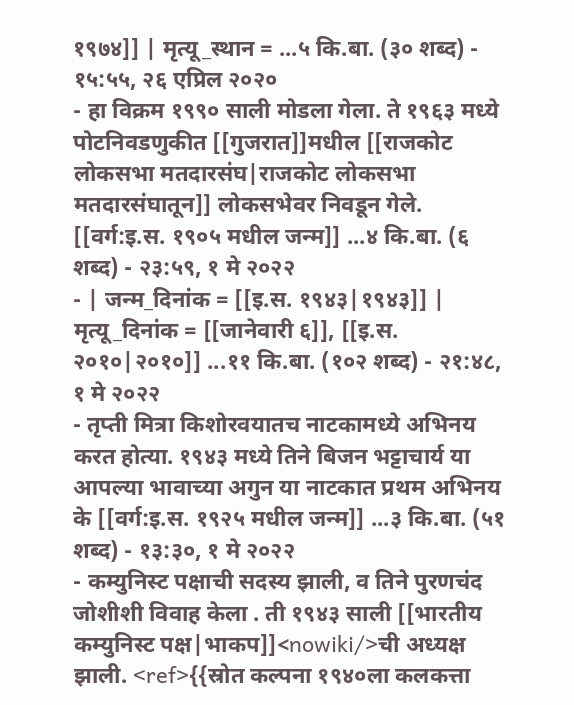१९७४]] | मृत्यू_स्थान = ...५ कि.बा. (३० शब्द) - १५:५५, २६ एप्रिल २०२०
- हा विक्रम १९९० साली मोडला गेला. ते १९६३ मध्ये पोटनिवडणुकीत [[गुजरात]]मधील [[राजकोट लोकसभा मतदारसंघ|राजकोट लोकसभा मतदारसंघातून]] लोकसभेवर निवडून गेले. [[वर्ग:इ.स. १९०५ मधील जन्म]] ...४ कि.बा. (६ शब्द) - २३:५९, १ मे २०२२
- | जन्म_दिनांक = [[इ.स. १९४३|१९४३]] | मृत्यू_दिनांक = [[जानेवारी ६]], [[इ.स. २०१०|२०१०]] ...११ कि.बा. (१०२ शब्द) - २१:४८, १ मे २०२२
- तृप्ती मित्रा किशोरवयातच नाटकामध्ये अभिनय करत होत्या. १९४३ मध्ये तिने बिजन भट्टाचार्य या आपल्या भावाच्या अगुन या नाटकात प्रथम अभिनय के [[वर्ग:इ.स. १९२५ मधील जन्म]] ...३ कि.बा. (५१ शब्द) - १३:३०, १ मे २०२२
- कम्युनिस्ट पक्षाची सदस्य झाली, व तिने पुरणचंद जोशीशी विवाह केला . ती १९४३ साली [[भारतीय कम्युनिस्ट पक्ष|भाकप]]<nowiki/>ची अध्यक्ष झाली. <ref>{{स्रोत कल्पना १९४०ला कलकत्ता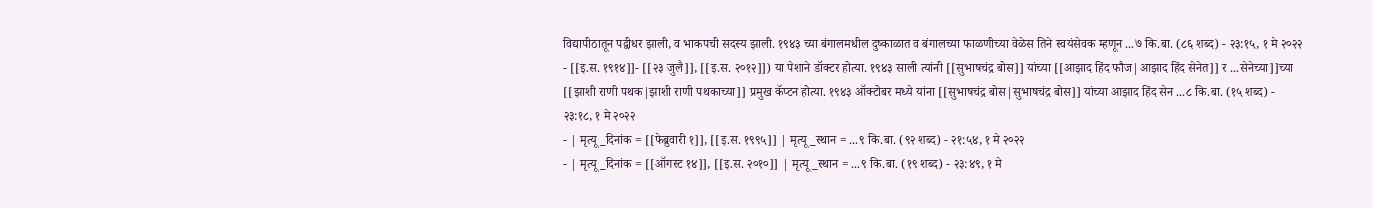विद्यापीठातून पद्वीधर झाली, व भाकपची सदस्य झाली. १९४३ च्या बंगालमधील दुष्काळात व बंगालच्या फाळणीच्या वेळेस तिने स्वयंसेवक म्हणून ...७ कि.बा. (८६ शब्द) - २३:१५, १ मे २०२२
- [[इ.स. १९१४]]- [[२३ जुलै]], [[इ.स. २०१२]]) या पेशाने डॉक्टर होत्या. १९४३ साली त्यांनी [[सुभाषचंद्र बोस]] यांच्या [[आझाद हिंद फौज|आझाद हिंद सेनेत]] र ...सेनेच्या]]च्या [[झाशी राणी पथक|झाशी राणी पथकाच्या]] प्रमुख कॅप्टन होत्या. १९४३ ऑक्टोबर मध्ये यांना [[सुभाषचंद्र बोस|सुभाषचंद्र बोस]] यांच्या आझाद हिंद सेन ...८ कि.बा. (१५ शब्द) - २३:१८, १ मे २०२२
- | मृत्यू_दिनांक = [[फेब्रुवारी १]], [[इ.स. १९९५]] | मृत्यू_स्थान = ...९ कि.बा. (९२ शब्द) - २१:५४, १ मे २०२२
- | मृत्यू_दिनांक = [[ऑगस्ट १४]], [[इ.स. २०१०]] | मृत्यू_स्थान = ...९ कि.बा. (१९ शब्द) - २३:४९, १ मे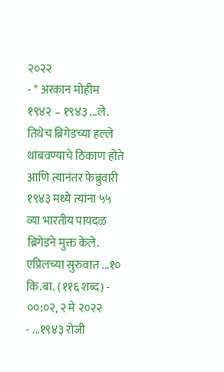२०२२
- * अरकान मोहीम १९४२ – १९४३ ...ले. तिथेच ब्रिगेडच्या हल्ले थांबवण्याचे ठिकाण होते आणि त्यानंतर फेब्रुवारी १९४३ मध्ये त्यांना ५५ व्या भारतीय पायदळ ब्रिगेडने मुक्त केले. एप्रिलच्या सुरुवात ...१० कि.बा. (११६ शब्द) - ००:०२, २ मे २०२२
- ...१९४३ रोजी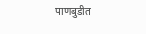पाणबुडीत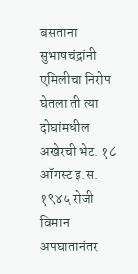बसताना सुभाषचंद्रांनी एमिलीचा निरोप घेतला ती त्या दोघांमधील अखेरची भेट. १८ ऑगस्ट इ.स. १९४५ रोजी विमान अपघातानंतर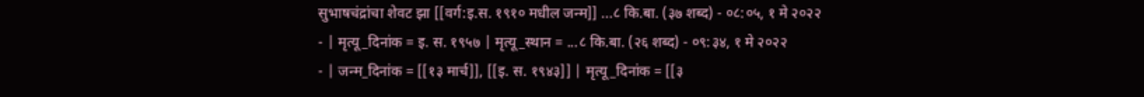सुभाषचंद्रांचा शेवट झा [[वर्ग:इ.स. १९१० मधील जन्म]] ...८ कि.बा. (३७ शब्द) - ०८:०५, १ मे २०२२
- | मृत्यू_दिनांक = इ. स. १९५७ | मृत्यू_स्थान = ...८ कि.बा. (२६ शब्द) - ०९:३४, १ मे २०२२
- | जन्म_दिनांक = [[१३ मार्च]], [[इ. स. १९४३]] | मृत्यू_दिनांक = [[३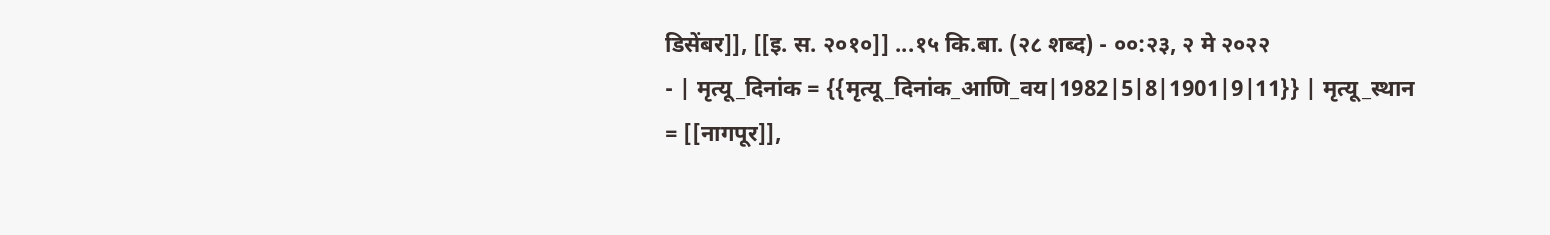डिसेंबर]], [[इ. स. २०१०]] ...१५ कि.बा. (२८ शब्द) - ००:२३, २ मे २०२२
- | मृत्यू_दिनांक = {{मृत्यू_दिनांक_आणि_वय|1982|5|8|1901|9|11}} | मृत्यू_स्थान = [[नागपूर]],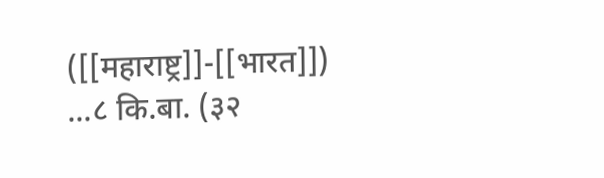([[महाराष्ट्र]]-[[भारत]]) ...८ कि.बा. (३२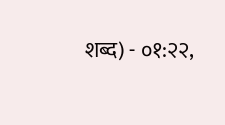शब्द) - ०१:२२,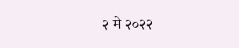२ मे २०२२